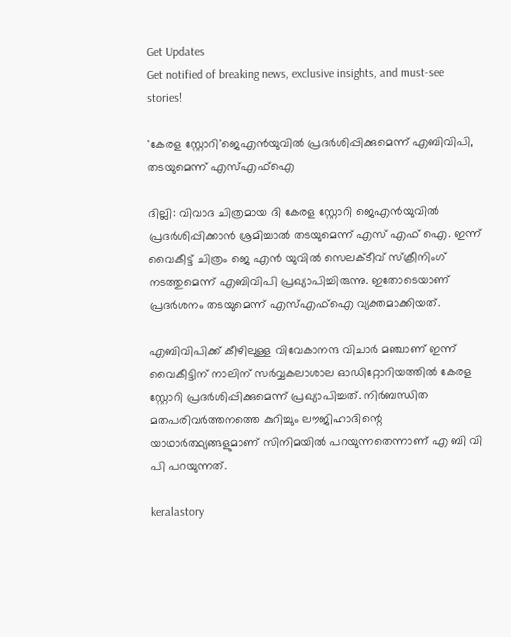Get Updates
Get notified of breaking news, exclusive insights, and must-see stories!

'കേരള സ്റ്റോറി'ജെഎൻയുവിൽ പ്രദർശിപ്പിക്കുമെന്ന് എബിവിപി, തടയുമെന്ന് എസ്എഫ്ഐ

ദില്ലി: വിവാദ ചിത്രമായ ദി കേരള സ്റ്റോറി ജെഎൻയുവിൽ പ്രദർശിപ്പിക്കാൻ ശ്രമിച്ചാൽ തടയുമെന്ന് എസ് എഫ് ഐ. ഇന്ന് വൈകീട്ട് ചിത്രം ജെ എൻ യുവിൽ സെലക്ടീവ് സ്ക്രീനിംഗ് നടത്തുമെന്ന് എബിവിപി പ്രഖ്യാപിച്ചിരുന്നു. ഇതോടെയാണ് പ്രദർശനം തടയുമെന്ന് എസ്എഫ്ഐ വ്യക്തമാക്കിയത്.

എബിവിപിക്ക് കീഴിലുള്ള വിവേകാനന്ദ വിചാർ മഞ്ചാണ് ഇന്ന് വൈകീട്ടിന് നാലിന് സർവ്വകലാശാല ഓഡിറ്റോറിയത്തിൽ കേരള സ്റ്റോറി പ്രദർശിപ്പിക്കുമെന്ന് പ്രഖ്യാപിച്ചത്. നിർബന്ധിത മതപരിവർത്തനത്തെ കുറിച്ചും ലൗജിഹാദിന്റെ യാഥാർത്ഥ്യങ്ങളുമാണ് സിനിമയിൽ പറയുന്നതെന്നാണ് എ ബി വി പി പറയുന്നത്.

keralastory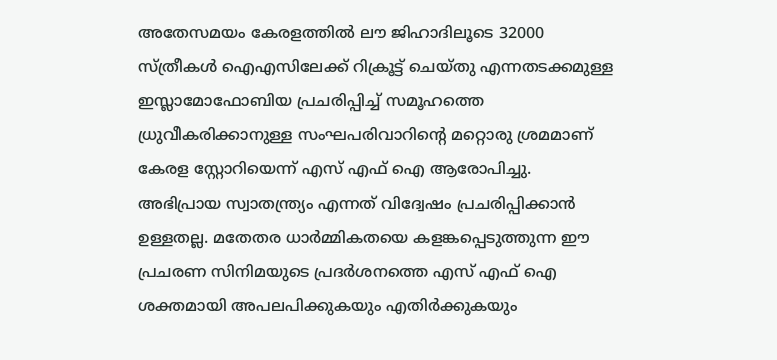അതേസമയം കേരളത്തിൽ ലൗ ജിഹാദിലൂടെ 32000 സ്ത്രീകൾ ഐഎസിലേക്ക് റിക്രൂട്ട് ചെയ്തു എന്നതടക്കമുള്ള ഇസ്ലാമോഫോബിയ പ്രചരിപ്പിച്ച് സമൂഹത്തെ ധ്രുവീകരിക്കാനുള്ള സംഘപരിവാറിന്റെ മറ്റൊരു ശ്രമമാണ് കേരള സ്റ്റോറിയെന്ന് എസ് എഫ് ഐ ആരോപിച്ചു. അഭിപ്രായ സ്വാതന്ത്ര്യം എന്നത് വിദ്വേഷം പ്രചരിപ്പിക്കാൻ ഉള്ളതല്ല. മതേതര ധാർമ്മികതയെ കളങ്കപ്പെടുത്തുന്ന ഈ പ്രചരണ സിനിമയുടെ പ്രദർശനത്തെ എസ് എഫ് ഐ ശക്തമായി അപലപിക്കുകയും എതിർക്കുകയും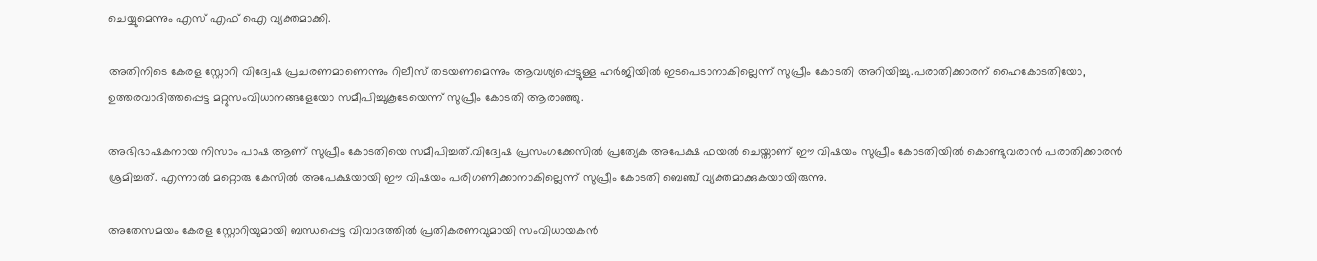ചെയ്യുമെന്നും എസ് എഫ് ഐ വ്യക്തമാക്കി.

അതിനിടെ കേരള സ്റ്റോറി വിദ്വേഷ പ്രചരണമാണെന്നും റിലീസ് തടയണമെന്നും ആവശ്യപ്പെട്ടുള്ള ഹർജിയിൽ ഇടപെടാനാകില്ലെന്ന് സുപ്രീം കോടതി അറിയിച്ചു.പരാതിക്കാരന് ഹൈകോടതിയോ, ഉത്തരവാദിത്തപ്പെട്ട മറ്റുസംവിധാനങ്ങളേയോ സമീപിച്ചുകൂടേയെന്ന് സുപ്രീം കോടതി ആരാഞ്ഞു.

അഭിഭാഷകനായ നിസാം പാഷ ആണ് സുപ്രീം കോടതിയെ സമീപിച്ചത്.വിദ്വേഷ പ്രസംഗക്കേസിൽ പ്രത്യേക അപേക്ഷ ഫയൽ ചെയ്താണ് ഈ വിഷയം സുപ്രീം കോടതിയിൽ കൊണ്ടുവരാൻ പരാതിക്കാരൻ ശ്രമിച്ചത്. എന്നാൽ മറ്റൊരു കേസിൽ അപേക്ഷയായി ഈ വിഷയം പരിഗണിക്കാനാകില്ലെന്ന് സുപ്രീം കോടതി ബെഞ്ച് വ്യക്തമാക്കുകയായിരുന്നു.

അതേസമയം കേരള സ്റ്റോറിയുമായി ബന്ധപ്പെട്ട വിവാദത്തിൽ പ്രതികരണവുമായി സംവിധായകൻ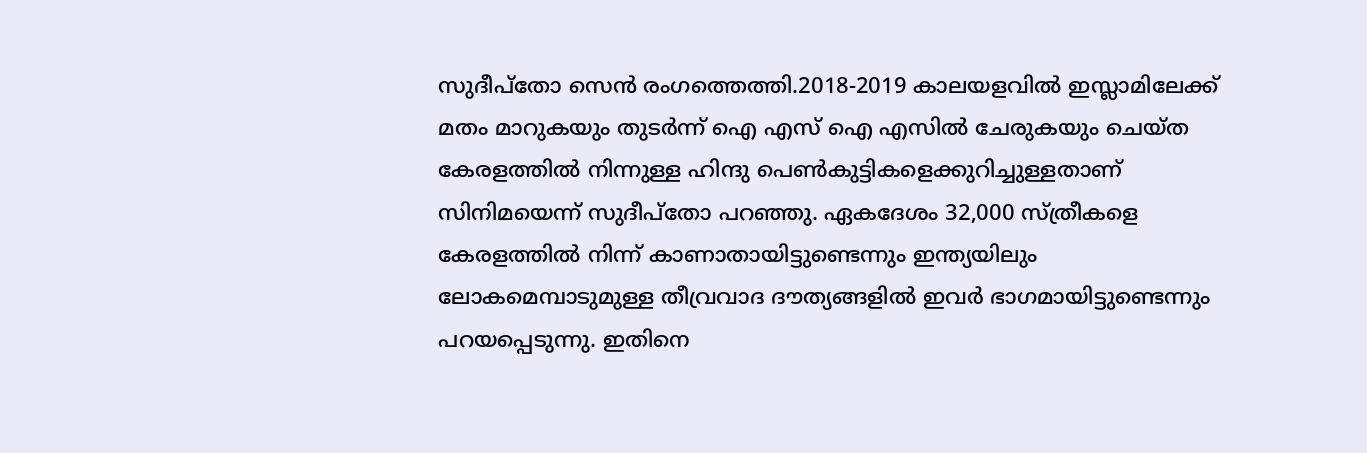സുദീപ്തോ സെൻ രംഗത്തെത്തി.2018-2019 കാലയളവിൽ ഇസ്ലാമിലേക്ക് മതം മാറുകയും തുടർന്ന് ഐ എസ് ഐ എസിൽ ചേരുകയും ചെയ്ത കേരളത്തിൽ നിന്നുള്ള ഹിന്ദു പെൺകുട്ടികളെക്കുറിച്ചുള്ളതാണ് സിനിമയെന്ന് സുദീപ്തോ പറഞ്ഞു. ഏകദേശം 32,000 സ്ത്രീകളെ കേരളത്തിൽ നിന്ന് കാണാതായിട്ടുണ്ടെന്നും ഇന്ത്യയിലും ലോകമെമ്പാടുമുള്ള തീവ്രവാദ ദൗത്യങ്ങളിൽ ഇവർ ഭാഗമായിട്ടുണ്ടെന്നും പറയപ്പെടുന്നു. ഇതിനെ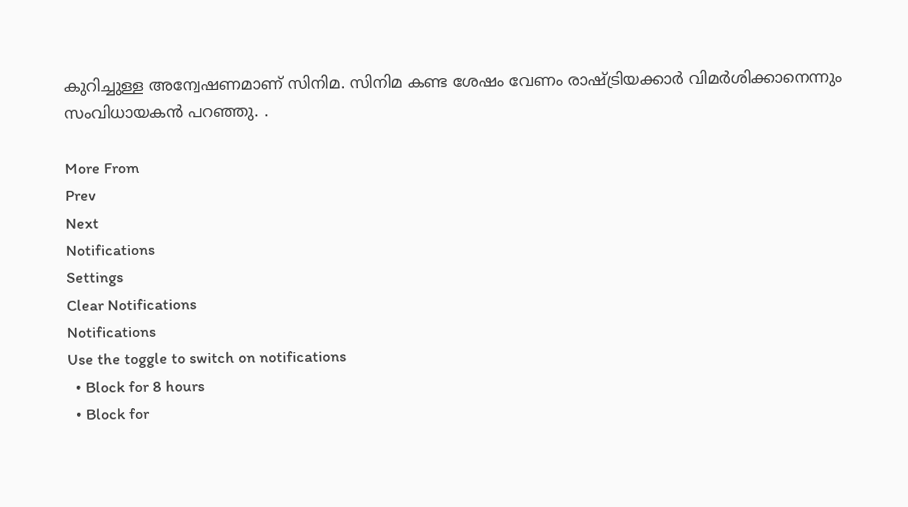കുറിച്ചുള്ള അന്വേഷണമാണ് സിനിമ. സിനിമ കണ്ട ശേഷം വേണം രാഷ്ട്രിയക്കാർ വിമർശിക്കാനെന്നും സംവിധായകൻ പറഞ്ഞു. .

More From
Prev
Next
Notifications
Settings
Clear Notifications
Notifications
Use the toggle to switch on notifications
  • Block for 8 hours
  • Block for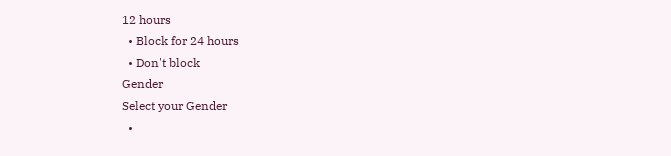12 hours
  • Block for 24 hours
  • Don't block
Gender
Select your Gender
  •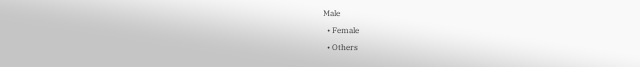Male
  • Female
  • Others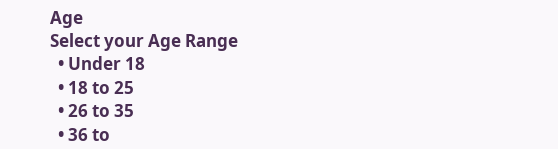Age
Select your Age Range
  • Under 18
  • 18 to 25
  • 26 to 35
  • 36 to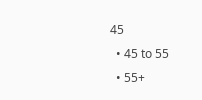45
  • 45 to 55
  • 55+